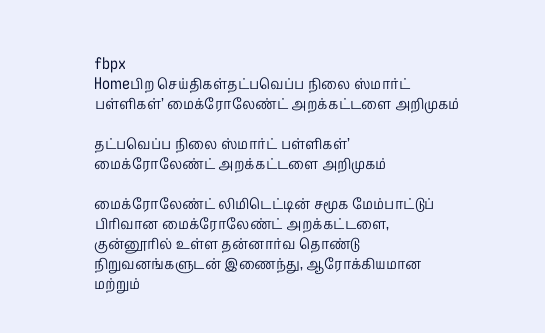fbpx
Homeபிற செய்திகள்தட்பவெப்ப நிலை ஸ்மார்ட் பள்ளிகள்’ மைக்ரோலேண்ட் அறக்கட்டளை அறிமுகம்

தட்பவெப்ப நிலை ஸ்மார்ட் பள்ளிகள்’ மைக்ரோலேண்ட் அறக்கட்டளை அறிமுகம்

மைக்ரோலேண்ட் லிமிடெட்டின் சமூக மேம்பாட்டுப் பிரிவான மைக்ரோலேண்ட் அறக்கட்டளை, குன்னூரில் உள்ள தன்னார்வ தொண்டு நிறுவனங்களுடன் இணைந்து, ஆரோக்கியமான மற்றும்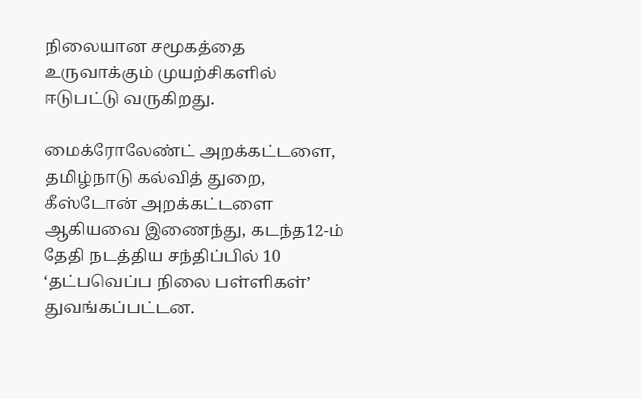நிலையான சமூகத்தை உருவாக்கும் முயற்சிகளில் ஈடுபட்டு வருகிறது.

மைக்ரோலேண்ட் அறக்கட்டளை, தமிழ்நாடு கல்வித் துறை, கீஸ்டோன் அறக்கட்டளை ஆகியவை இணைந்து, கடந்த12-ம் தேதி நடத்திய சந்திப்பில் 10 ‘தட்பவெப்ப நிலை பள்ளிகள்’ துவங்கப்பட்டன.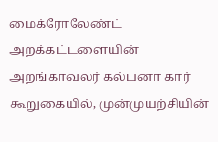மைக்ரோலேண்ட் அறக்கட்டளையின் அறங்காவலர் கல்பனா கார் கூறுகையில், முன்முயற்சியின்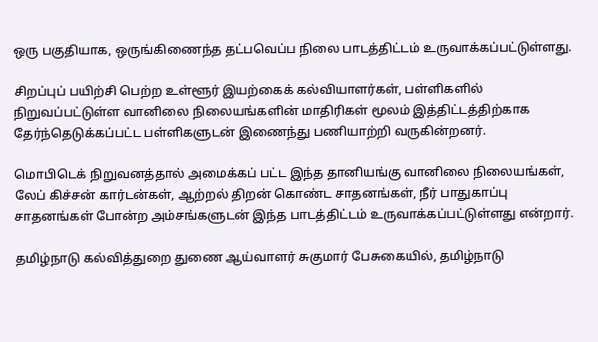ஒரு பகுதியாக, ஒருங்கிணைந்த தட்பவெப்ப நிலை பாடத்திட்டம் உருவாக்கப்பட்டுள்ளது.

சிறப்புப் பயிற்சி பெற்ற உள்ளூர் இயற்கைக் கல்வியாளர்கள், பள்ளிகளில் நிறுவப்பட்டுள்ள வானிலை நிலையங்களின் மாதிரிகள் மூலம் இத்திட்டத்திற்காக தேர்ந்தெடுக்கப்பட்ட பள்ளிகளுடன் இணைந்து பணியாற்றி வருகின்றனர்.

மொபிடெக் நிறுவனத்தால் அமைக்கப் பட்ட இந்த தானியங்கு வானிலை நிலையங்கள், லேப் கிச்சன் கார்டன்கள், ஆற்றல் திறன் கொண்ட சாதனங்கள், நீர் பாதுகாப்பு சாதனங்கள் போன்ற அம்சங்களுடன் இந்த பாடத்திட்டம் உருவாக்கப்பட்டுள்ளது என்றார்.

தமிழ்நாடு கல்வித்துறை துணை ஆய்வாளர் சுகுமார் பேசுகையில், தமிழ்நாடு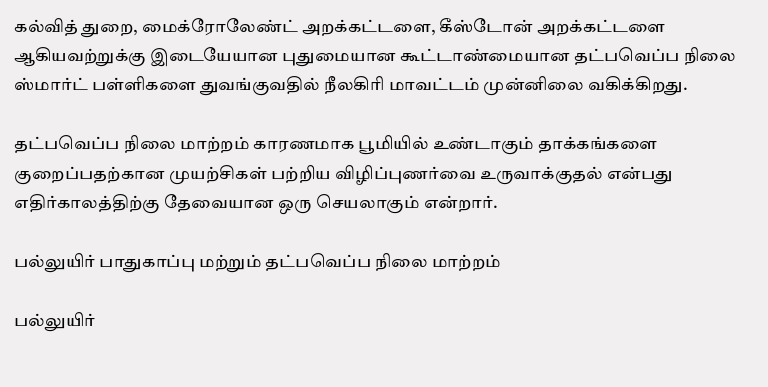கல்வித் துறை, மைக்ரோலேண்ட் அறக்கட்டளை, கீஸ்டோன் அறக்கட்டளை ஆகியவற்றுக்கு இடையேயான புதுமையான கூட்டாண்மையான தட்பவெப்ப நிலை ஸ்மார்ட் பள்ளிகளை துவங்குவதில் நீலகிரி மாவட்டம் முன்னிலை வகிக்கிறது.

தட்பவெப்ப நிலை மாற்றம் காரணமாக பூமியில் உண்டாகும் தாக்கங்களை குறைப்பதற்கான முயற்சிகள் பற்றிய விழிப்புணர்வை உருவாக்குதல் என்பது எதிர்காலத்திற்கு தேவையான ஒரு செயலாகும் என்றார்.

பல்லுயிர் பாதுகாப்பு மற்றும் தட்பவெப்ப நிலை மாற்றம்

பல்லுயிர்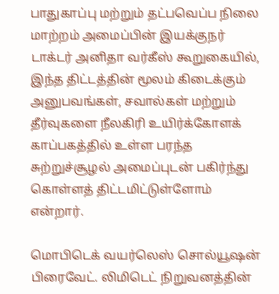பாதுகாப்பு மற்றும் தட்பவெப்ப நிலை மாற்றம் அமைப்பின் இயக்குநர் டாக்டர் அனிதா வர்கீஸ் கூறுகையில், இந்த திட்டத்தின் மூலம் கிடைக்கும் அனுபவங்கள், சவால்கள் மற்றும் தீர்வுகளை நீலகிரி உயிர்க்கோளக் காப்பகத்தில் உள்ள பரந்த சுற்றுச்சூழல் அமைப்புடன் பகிர்ந்து கொள்ளத் திட்டமிட்டுள்ளோம் என்றார்.

மொபிடெக் வயர்லெஸ் சொல்யூஷன் பிரைவேட். லிமிடெட் நிறுவனத்தின்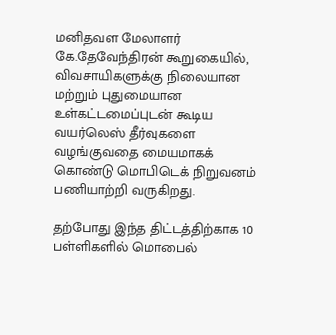மனிதவள மேலாளர் கே.தேவேந்திரன் கூறுகையில், விவசாயிகளுக்கு நிலையான மற்றும் புதுமையான உள்கட்டமைப்புடன் கூடிய வயர்லெஸ் தீர்வுகளை வழங்குவதை மையமாகக் கொண்டு மொபிடெக் நிறுவனம் பணியாற்றி வருகிறது.

தற்போது இந்த திட்டத்திற்காக 10 பள்ளிகளில் மொபைல்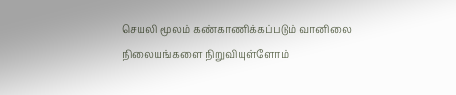செயலி மூலம் கண்காணிக்கப்படும் வானிலை நிலையங்களை நிறுவியுள்ளோம்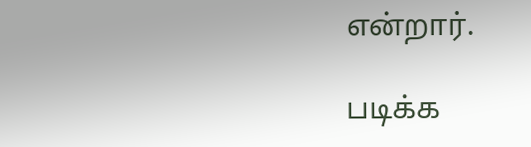என்றார்.

படிக்க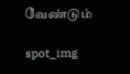வேண்டும்

spot_img